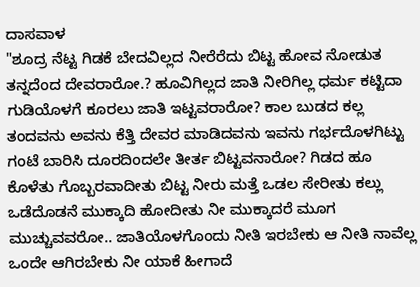ದಾಸವಾಳ
"ಶೂದ್ರ ನೆಟ್ಟ ಗಿಡಕೆ ಬೇದವಿಲ್ಲದ ನೀರೆರೆದು ಬಿಟ್ಟ ಹೋವ ನೋಡುತ ತನ್ನದೆಂದ ದೇವರಾರೋ.? ಹೂವಿಗಿಲ್ಲದ ಜಾತಿ ನೀರಿಗಿಲ್ಲ ಧರ್ಮ ಕಟ್ಟಿದಾ ಗುಡಿಯೊಳಗೆ ಕೂರಲು ಜಾತಿ ಇಟ್ಟವರಾರೋ? ಕಾಲ ಬುಡದ ಕಲ್ಲ ತಂದವನು ಅವನು ಕೆತ್ತಿ ದೇವರ ಮಾಡಿದವನು ಇವನು ಗರ್ಭದೊಳಗಿಟ್ಟು ಗಂಟೆ ಬಾರಿಸಿ ದೂರದಿಂದಲೇ ತೀರ್ತ ಬಿಟ್ಟವನಾರೋ? ಗಿಡದ ಹೂ ಕೊಳೆತು ಗೊಬ್ಬರವಾದೀತು ಬಿಟ್ಟ ನೀರು ಮತ್ತೆ ಒಡಲ ಸೇರೀತು ಕಲ್ಲು ಒಡೆದೊಡನೆ ಮುಕ್ಕಾದಿ ಹೋದೀತು ನೀ ಮುಕ್ಕಾದರೆ ಮೂಗ ಮುಚ್ಚುವವರೋ.. ಜಾತಿಯೊಳಗೊಂದು ನೀತಿ ಇರಬೇಕು ಆ ನೀತಿ ನಾವೆಲ್ಲ ಒಂದೇ ಆಗಿರಬೇಕು ನೀ ಯಾಕೆ ಹೀಗಾದೆ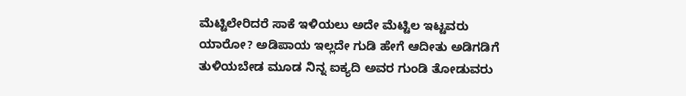ಮೆಟ್ಟಿಲೇರಿದರೆ ಸಾಕೆ ಇಳಿಯಲು ಅದೇ ಮೆಟ್ಟಿಲ ಇಟ್ಟವರು ಯಾರೋ? ಅಡಿಪಾಯ ಇಲ್ಲದೇ ಗುಡಿ ಹೇಗೆ ಆದೀತು ಅಡಿಗಡಿಗೆ ತುಳಿಯಬೇಡ ಮೂಡ ನಿನ್ನ ಐಕ್ಯದಿ ಅವರ ಗುಂಡಿ ತೋಡುವರು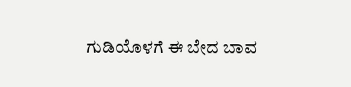ಗುಡಿಯೊಳಗೆ ಈ ಬೇದ ಬಾವ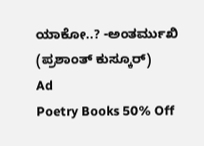ಯಾಕೋ..? -ಅಂತರ್ಮುಖಿ (ಪ್ರಶಾಂತ್ ಕುಸ್ಕೂರ್)
Ad
Poetry Books 50% Off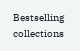Bestselling collections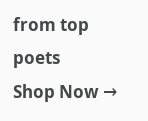from top poets
Shop Now →